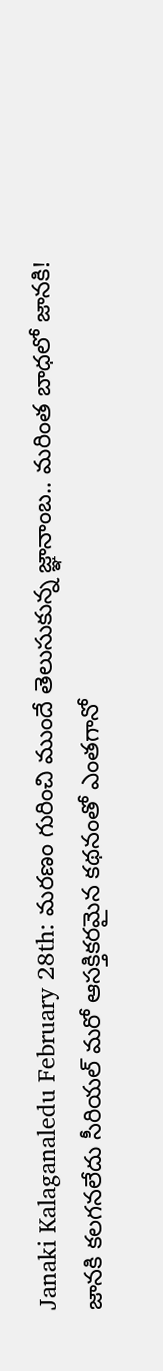Janaki Kalaganaledu February 28th: మరణం గురించి ముందే తెలుసుకున్న జ్ఞానాంబ.. మరింత బాధలో జానకి!
జానకి కలగనలేదు సీరియల్ మరో ఆసక్తికరమైన కథనంతో ఎంతగానో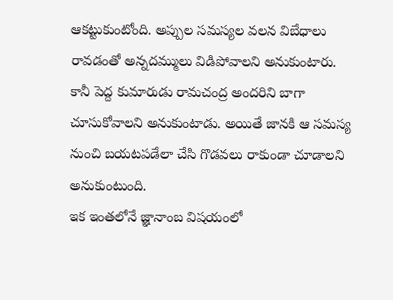ఆకట్టుకుంటోంది. అప్పుల సమస్యల వలన విబేధాలు రావడంతో అన్నదమ్ములు విడిపోవాలని అనుకుంటారు. కానీ పెద్ద కుమారుడు రామచంద్ర అందరిని బాగా చూసుకోవాలని అనుకుంటాడు. అయితే జానకి ఆ సమస్య నుంచి బయటపడేలా చేసి గొడవలు రాకుండా చూడాలని అనుకుంటుంది.
ఇక ఇంతలోనే జ్ఞానాంబ విషయంలో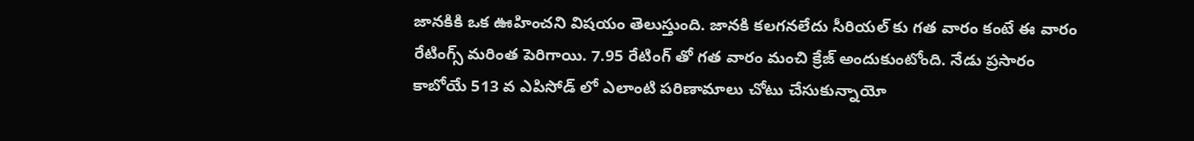జానకికి ఒక ఊహించని విషయం తెలుస్తుంది. జానకి కలగనలేదు సీరియల్ కు గత వారం కంటే ఈ వారం రేటింగ్స్ మరింత పెరిగాయి. 7.95 రేటింగ్ తో గత వారం మంచి క్రేజ్ అందుకుంటోంది. నేడు ప్రసారం కాబోయే 513 వ ఎపిసోడ్ లో ఎలాంటి పరిణామాలు చోటు చేసుకున్నాయో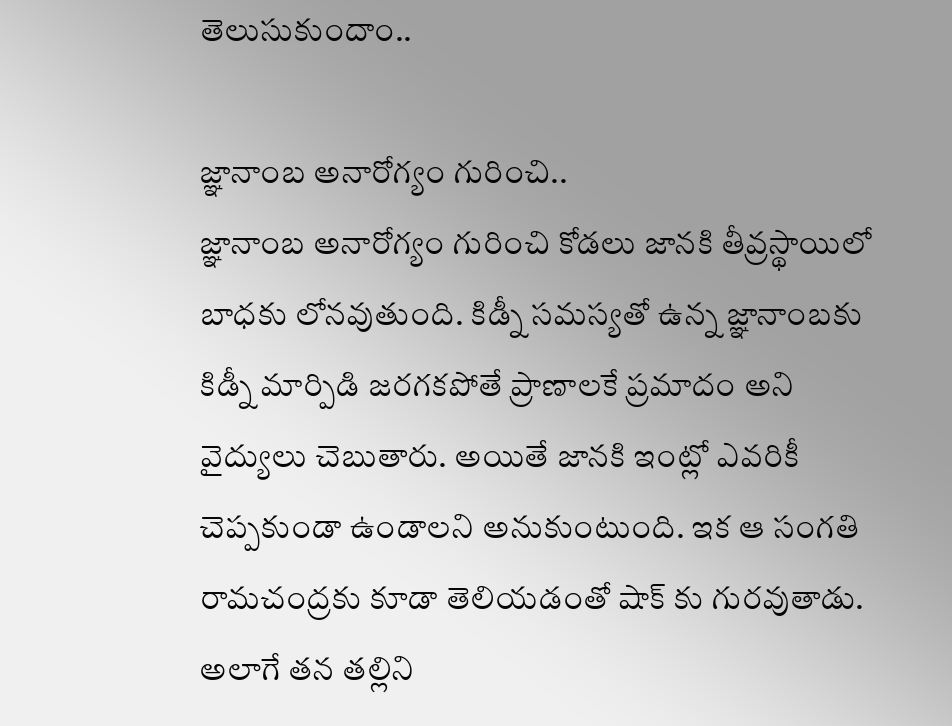తెలుసుకుందాం..

జ్ఞానాంబ అనారోగ్యం గురించి..
జ్ఞానాంబ అనారోగ్యం గురించి కోడలు జానకి తీవ్రస్థాయిలో బాధకు లోనవుతుంది. కిడ్నీ సమస్యతో ఉన్న జ్ఞానాంబకు కిడ్నీ మార్పిడి జరగకపోతే ప్రాణాలకే ప్రమాదం అని వైద్యులు చెబుతారు. అయితే జానకి ఇంట్లో ఎవరికీ చెప్పకుండా ఉండాలని అనుకుంటుంది. ఇక ఆ సంగతి రామచంద్రకు కూడా తెలియడంతో షాక్ కు గురవుతాడు.
అలాగే తన తల్లిని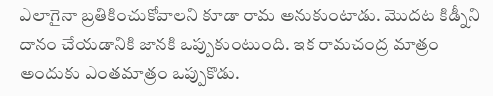ఎలాగైనా బ్రతికించుకోవాలని కూడా రామ అనుకుంటాడు. మొదట కిడ్నీని దానం చేయడానికి జానకి ఒప్పుకుంటుంది. ఇక రామచంద్ర మాత్రం అందుకు ఎంతమాత్రం ఒప్పుకొడు.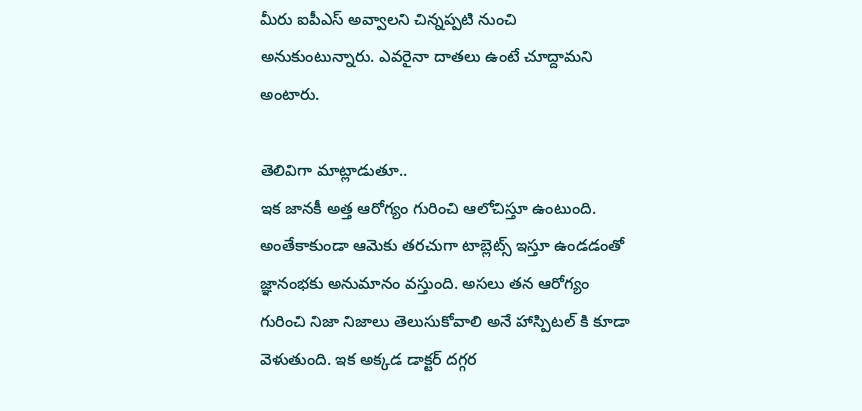మీరు ఐపీఎస్ అవ్వాలని చిన్నప్పటి నుంచి అనుకుంటున్నారు. ఎవరైనా దాతలు ఉంటే చూద్దామని అంటారు.

తెలివిగా మాట్లాడుతూ..
ఇక జానకీ అత్త ఆరోగ్యం గురించి ఆలోచిస్తూ ఉంటుంది. అంతేకాకుండా ఆమెకు తరచుగా టాబ్లెట్స్ ఇస్తూ ఉండడంతో జ్ఞానంభకు అనుమానం వస్తుంది. అసలు తన ఆరోగ్యం గురించి నిజా నిజాలు తెలుసుకోవాలి అనే హాస్పిటల్ కి కూడా వెళుతుంది. ఇక అక్కడ డాక్టర్ దగ్గర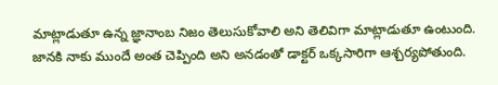మాట్లాడుతూ ఉన్న జ్ఞానాంబ నిజం తెలుసుకోవాలి అని తెలివిగా మాట్లాడుతూ ఉంటుంది.
జానకి నాకు ముందే అంత చెప్పింది అని అనడంతో డాక్టర్ ఒక్కసారిగా ఆశ్చర్యపోతుంది.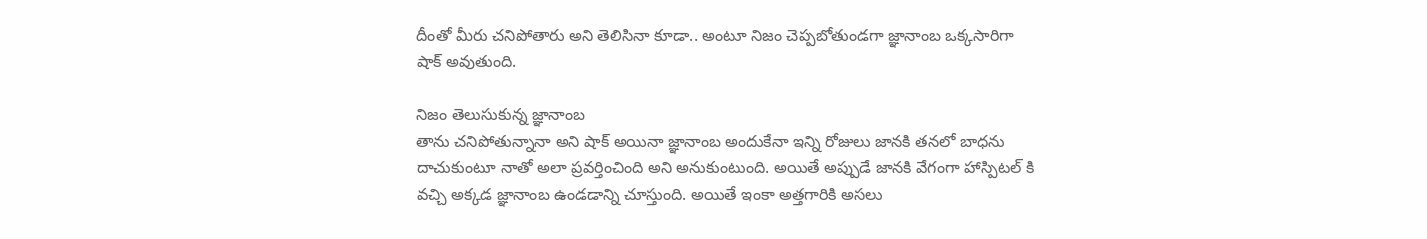దీంతో మీరు చనిపోతారు అని తెలిసినా కూడా.. అంటూ నిజం చెప్పబోతుండగా జ్ఞానాంబ ఒక్కసారిగా షాక్ అవుతుంది.

నిజం తెలుసుకున్న జ్ఞానాంబ
తాను చనిపోతున్నానా అని షాక్ అయినా జ్ఞానాంబ అందుకేనా ఇన్ని రోజులు జానకి తనలో బాధను దాచుకుంటూ నాతో అలా ప్రవర్తించింది అని అనుకుంటుంది. అయితే అప్పుడే జానకి వేగంగా హాస్పిటల్ కి వచ్చి అక్కడ జ్ఞానాంబ ఉండడాన్ని చూస్తుంది. అయితే ఇంకా అత్తగారికి అసలు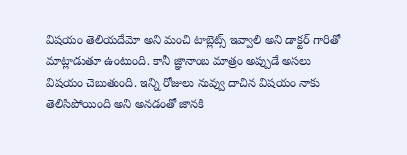విషయం తెలియదేమో అని మంచి టాబ్లెట్స్ ఇవ్వాలి అని డాక్టర్ గారితో మాట్లాడుతూ ఉంటుంది. కానీ జ్ఞానాంబ మాత్రం అప్పుడే అసలు విషయం చెబుతుంది. ఇన్ని రోజులు నువ్వు దాచిన విషయం నాకు తెలిసిపోయింది అని అనడంతో జానకి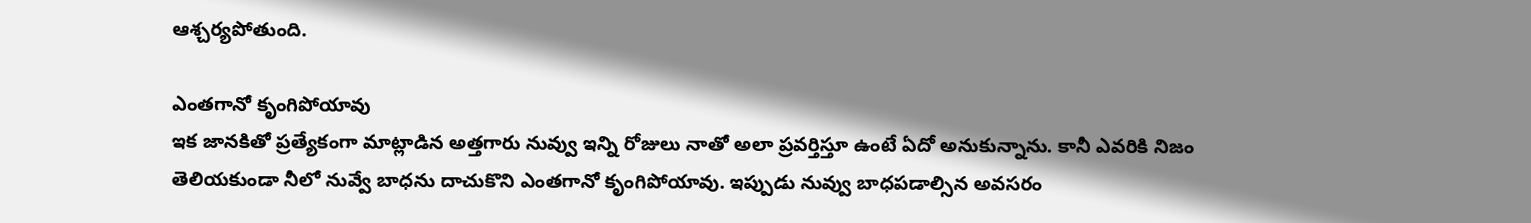ఆశ్చర్యపోతుంది.

ఎంతగానో కృంగిపోయావు
ఇక జానకితో ప్రత్యేకంగా మాట్లాడిన అత్తగారు నువ్వు ఇన్ని రోజులు నాతో అలా ప్రవర్తిస్తూ ఉంటే ఏదో అనుకున్నాను. కానీ ఎవరికి నిజం తెలియకుండా నీలో నువ్వే బాధను దాచుకొని ఎంతగానో కృంగిపోయావు. ఇప్పుడు నువ్వు బాధపడాల్సిన అవసరం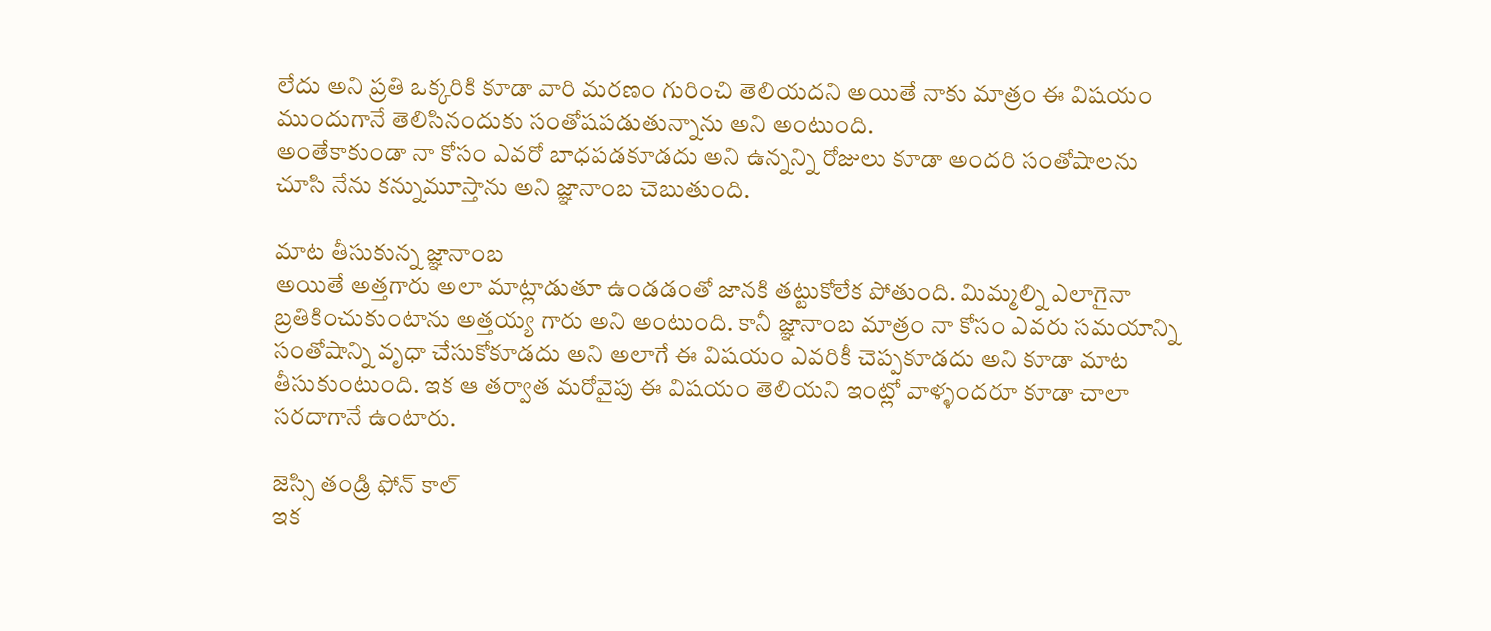లేదు అని ప్రతి ఒక్కరికి కూడా వారి మరణం గురించి తెలియదని అయితే నాకు మాత్రం ఈ విషయం ముందుగానే తెలిసినందుకు సంతోషపడుతున్నాను అని అంటుంది.
అంతేకాకుండా నా కోసం ఎవరో బాధపడకూడదు అని ఉన్నన్ని రోజులు కూడా అందరి సంతోషాలను చూసి నేను కన్నుమూస్తాను అని జ్ఞానాంబ చెబుతుంది.

మాట తీసుకున్న జ్ఞానాంబ
అయితే అత్తగారు అలా మాట్లాడుతూ ఉండడంతో జానకి తట్టుకోలేక పోతుంది. మిమ్మల్ని ఎలాగైనా బ్రతికించుకుంటాను అత్తయ్య గారు అని అంటుంది. కానీ జ్ఞానాంబ మాత్రం నా కోసం ఎవరు సమయాన్ని సంతోషాన్ని వృధా చేసుకోకూడదు అని అలాగే ఈ విషయం ఎవరికీ చెప్పకూడదు అని కూడా మాట తీసుకుంటుంది. ఇక ఆ తర్వాత మరోవైపు ఈ విషయం తెలియని ఇంట్లో వాళ్ళందరూ కూడా చాలా సరదాగానే ఉంటారు.

జెస్సి తండ్రి ఫోన్ కాల్
ఇక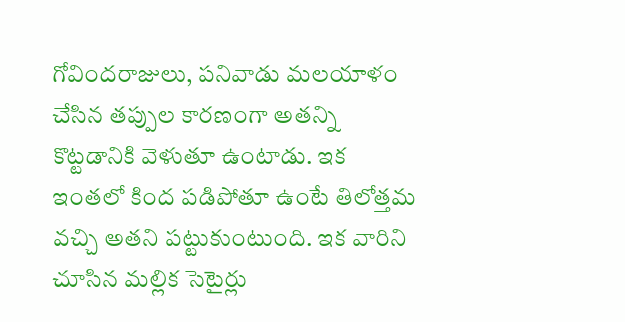గోవిందరాజులు, పనివాడు మలయాళం చేసిన తప్పుల కారణంగా అతన్ని కొట్టడానికి వెళుతూ ఉంటాడు. ఇక ఇంతలో కింద పడిపోతూ ఉంటే తిలోత్తమ వచ్చి అతని పట్టుకుంటుంది. ఇక వారిని చూసిన మల్లిక సెటైర్లు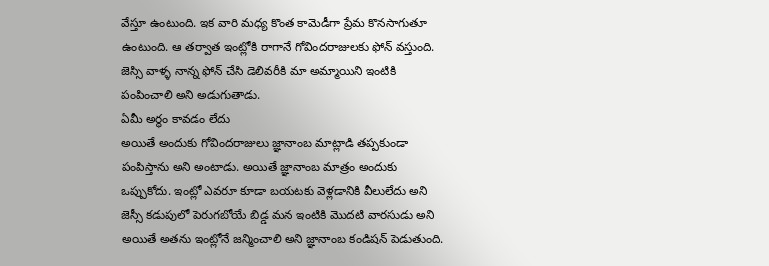వేస్తూ ఉంటుంది. ఇక వారి మధ్య కొంత కామెడీగా ప్రేమ కొనసాగుతూ ఉంటుంది. ఆ తర్వాత ఇంట్లోకి రాగానే గోవిందరాజులకు ఫోన్ వస్తుంది. జెస్సి వాళ్ళ నాన్న ఫోన్ చేసి డెలివరీకి మా అమ్మాయిని ఇంటికి పంపించాలి అని అడుగుతాడు.
ఏమీ అర్థం కావడం లేదు
అయితే అందుకు గోవిందరాజులు జ్ఞానాంబ మాట్లాడి తప్పకుండా పంపిస్తాను అని అంటాడు. అయితే జ్ఞానాంబ మాత్రం అందుకు ఒప్పుకోదు. ఇంట్లో ఎవరూ కూడా బయటకు వెళ్లడానికి వీలులేదు అని జెస్సీ కడుపులో పెరుగబోయే బిడ్డ మన ఇంటికి మొదటి వారసుడు అని అయితే అతను ఇంట్లోనే జన్మించాలి అని జ్ఞానాంబ కండిషన్ పెడుతుంది.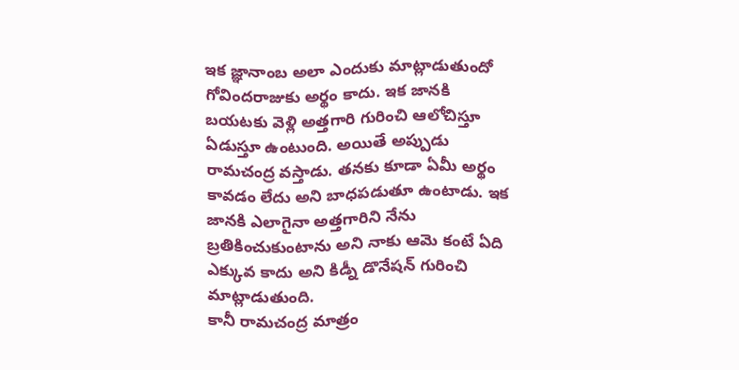ఇక జ్ఞానాంబ అలా ఎందుకు మాట్లాడుతుందో గోవిందరాజుకు అర్థం కాదు. ఇక జానకి బయటకు వెళ్లి అత్తగారి గురించి ఆలోచిస్తూ ఏడుస్తూ ఉంటుంది. అయితే అప్పుడు రామచంద్ర వస్తాడు. తనకు కూడా ఏమీ అర్థం కావడం లేదు అని బాధపడుతూ ఉంటాడు. ఇక జానకి ఎలాగైనా అత్తగారిని నేను బ్రతికించుకుంటాను అని నాకు ఆమె కంటే ఏది ఎక్కువ కాదు అని కిడ్నీ డొనేషన్ గురించి మాట్లాడుతుంది.
కానీ రామచంద్ర మాత్రం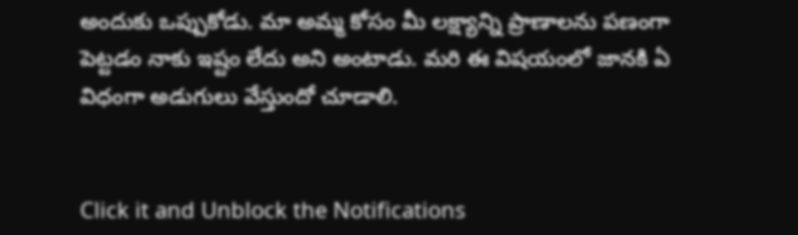అందుకు ఒప్పుకోడు. మా అమ్మ కోసం మీ లక్ష్యాన్ని ప్రాణాలను పణంగా పెట్టడం నాకు ఇష్టం లేదు అని అంటాడు. మరి ఈ విషయంలో జానకి ఏ విధంగా అడుగులు వేస్తుందో చూడాలి.


Click it and Unblock the Notifications